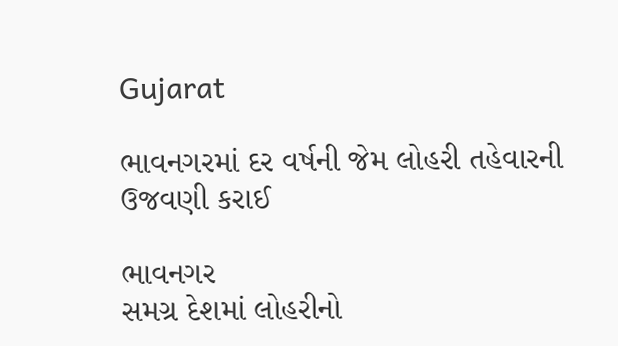Gujarat

ભાવનગરમાં દર વર્ષની જેમ લોહરી તહેવારની ઉજવણી કરાઈ

ભાવનગર
સમગ્ર દેશમાં લોહરીનો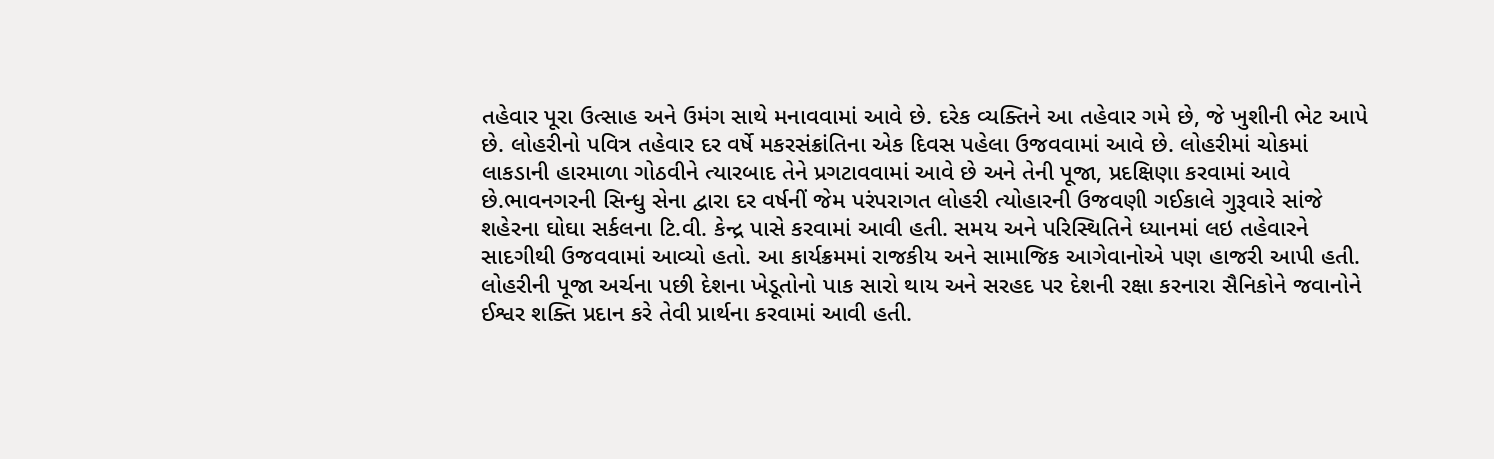તહેવાર પૂરા ઉત્સાહ અને ઉમંગ સાથે મનાવવામાં આવે છે. દરેક વ્યક્તિને આ તહેવાર ગમે છે, જે ખુશીની ભેટ આપે છે. લોહરીનો પવિત્ર તહેવાર દર વર્ષે મકરસંક્રાંતિના એક દિવસ પહેલા ઉજવવામાં આવે છે. લોહરીમાં ચોકમાં લાકડાની હારમાળા ગોઠવીને ત્યારબાદ તેને પ્રગટાવવામાં આવે છે અને તેની પૂજા, પ્રદક્ષિણા કરવામાં આવે છે.ભાવનગરની સિન્ધુ સેના દ્વારા દર વર્ષનીં જેમ પરંપરાગત લોહરી ત્યોહારની ઉજવણી ગઈકાલે ગુરૂવારે સાંજે શહેરના ઘોઘા સર્કલના ટિ.વી. કેન્દ્ર પાસે કરવામાં આવી હતી. સમય અને પરિસ્થિતિને ધ્યાનમાં લઇ તહેવારને સાદગીથી ઉજવવામાં આવ્યો હતો. આ કાર્યક્રમમાં રાજકીય અને સામાજિક આગેવાનોએ પણ હાજરી આપી હતી. લોહરીની પૂજા અર્ચના પછી દેશના ખેડૂતોનો પાક સારો થાય અને સરહદ પર દેશની રક્ષા કરનારા સૈનિકોને જવાનોને ઈશ્વર શક્તિ પ્રદાન કરે તેવી પ્રાર્થના કરવામાં આવી હતી.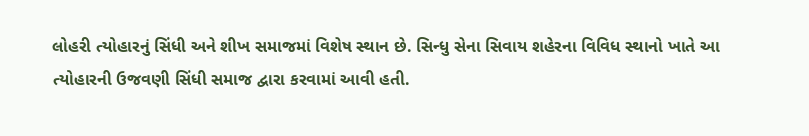લોહરી ત્યોહારનું સિંધી અને શીખ સમાજમાં વિશેષ સ્થાન છે. સિન્ધુ સેના સિવાય શહેરના વિવિધ સ્થાનો ખાતે આ ત્યોહારની ઉજવણી સિંધી સમાજ દ્વારા કરવામાં આવી હતી.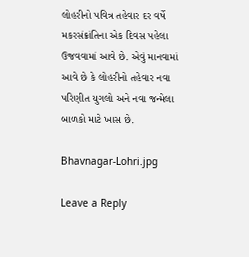લોહરીનો પવિત્ર તહેવાર દર વર્ષે મકરસંક્રાંતિના એક દિવસ પહેલા ઉજવવામાં આવે છે. એવું માનવામાં આવે છે કે લોહરીનો તહેવાર નવા પરિણીત યુગલો અને નવા જન્મેલા બાળકો માટે ખાસ છે.

Bhavnagar-Lohri.jpg

Leave a Reply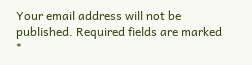Your email address will not be published. Required fields are marked *